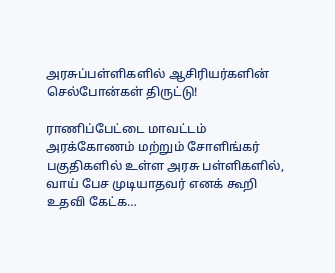அரசுப்பள்ளிகளில் ஆசிரியர்களின் செல்போன்கள் திருட்டு!

ராணிப்பேட்டை மாவட்டம் அரக்கோணம் மற்றும் சோளிங்கர் பகுதிகளில் உள்ள அரசு பள்ளிகளில், வாய் பேச முடியாதவர் எனக் கூறி உதவி கேட்க…